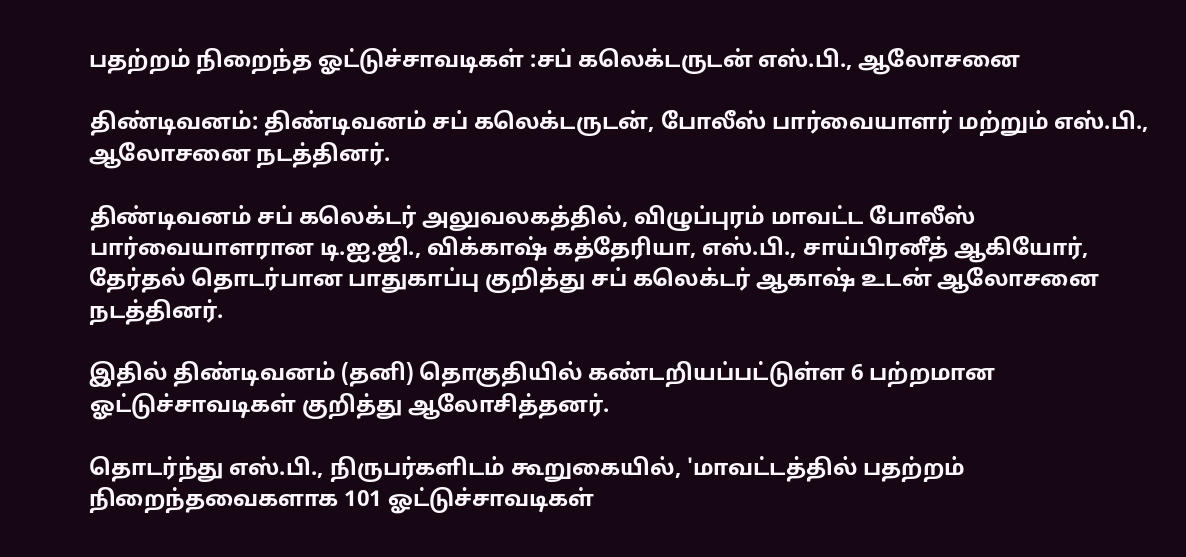பதற்றம் நிறைந்த ஓட்டுச்சாவடிகள் :சப் கலெக்டருடன் எஸ்.பி., ஆலோசனை

திண்டிவனம்: திண்டிவனம் சப் கலெக்டருடன், போலீஸ் பார்வையாளர் மற்றும் எஸ்.பி., ஆலோசனை நடத்தினர்.

திண்டிவனம் சப் கலெக்டர் அலுவலகத்தில், விழுப்புரம் மாவட்ட போலீஸ் பார்வையாளரான டி.ஐ.ஜி., விக்காஷ் கத்தேரியா, எஸ்.பி., சாய்பிரனீத் ஆகியோர், தேர்தல் தொடர்பான பாதுகாப்பு குறித்து சப் கலெக்டர் ஆகாஷ் உடன் ஆலோசனை நடத்தினர்.

இதில் திண்டிவனம் (தனி) தொகுதியில் கண்டறியப்பட்டுள்ள 6 பற்றமான ஓட்டுச்சாவடிகள் குறித்து ஆலோசித்தனர்.

தொடர்ந்து எஸ்.பி., நிருபர்களிடம் கூறுகையில், 'மாவட்டத்தில் பதற்றம் நிறைந்தவைகளாக 101 ஓட்டுச்சாவடிகள்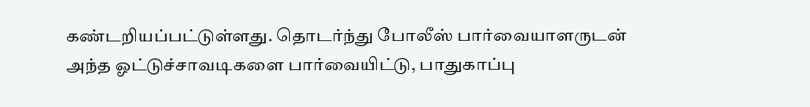கண்டறியப்பட்டுள்ளது. தொடர்ந்து போலீஸ் பார்வையாளருடன் அந்த ஓட்டுச்சாவடிகளை பார்வையிட்டு, பாதுகாப்பு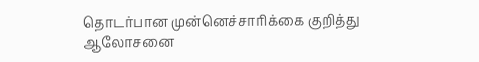தொடர்பான முன்னெச்சாரிக்கை குறித்து ஆலோசனை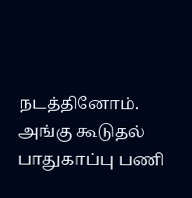நடத்தினோம். அங்கு கூடுதல் பாதுகாப்பு பணி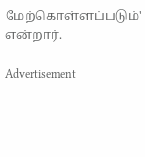மேற்கொள்ளப்படும்' என்றார்.

Advertisement